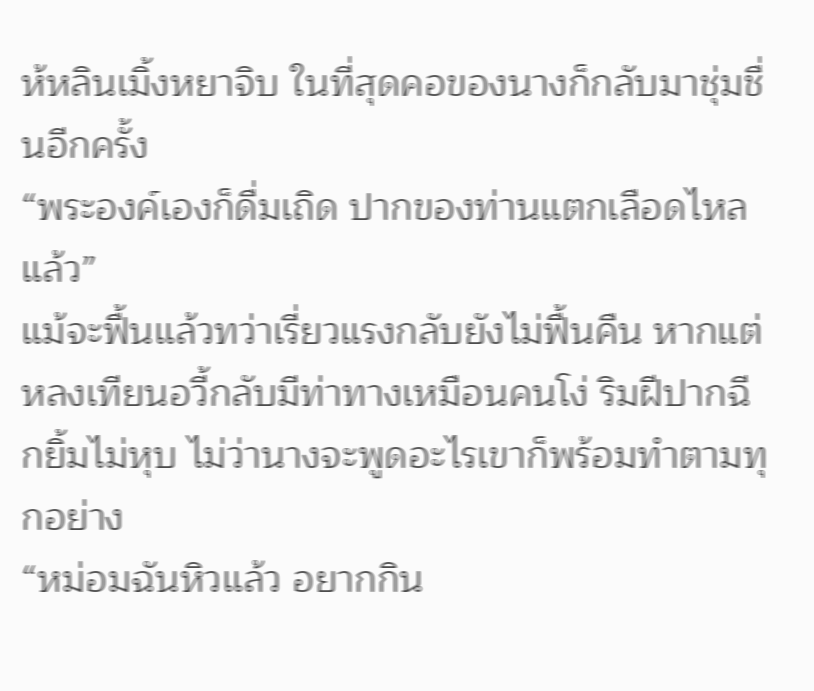ห้หลินเมิ้งหยาจิบ ในที่สุดคอของนางก็กลับมาชุ่มชื่นอีกครั้ง
“พระองค์เองก็ดื่มเถิด ปากของท่านแตกเลือดไหลแล้ว”
แม้จะฟื้นแล้วทว่าเรี่ยวแรงกลับยังไม่ฟื้นคืน หากแต่หลงเทียนอวี้กลับมีท่าทางเหมือนคนโง่ ริมฝีปากฉีกยิ้มไม่หุบ ไม่ว่านางจะพูดอะไรเขาก็พร้อมทำตามทุกอย่าง
“หม่อมฉันหิวแล้ว อยากกิน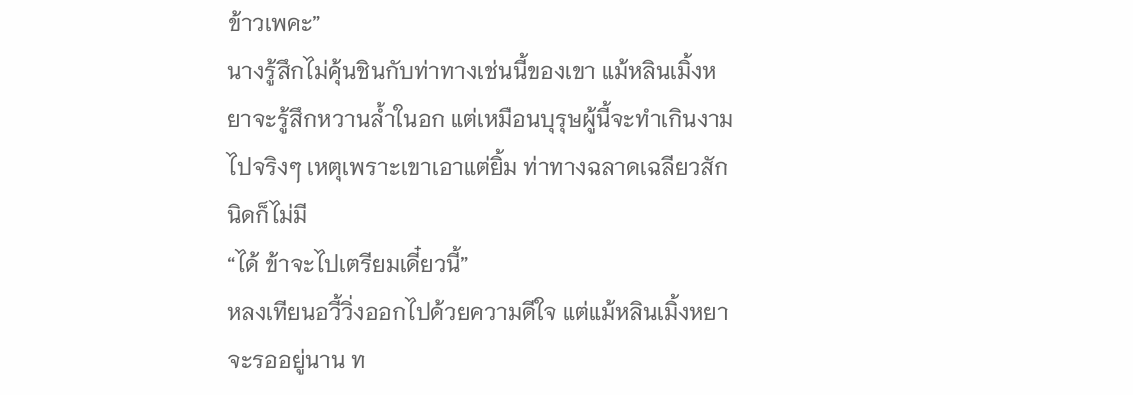ข้าวเพคะ”
นางรู้สึกไม่คุ้นชินกับท่าทางเช่นนี้ของเขา แม้หลินเมิ้งหยาจะรู้สึกหวานล้ำในอก แต่เหมือนบุรุษผู้นี้จะทำเกินงามไปจริงๆ เหตุเพราะเขาเอาแต่ยิ้ม ท่าทางฉลาดเฉลียวสักนิดก็ไม่มี
“ได้ ข้าจะไปเตรียมเดี๋ยวนี้”
หลงเทียนอวี้วิ่งออกไปด้วยความดีใจ แต่แม้หลินเมิ้งหยาจะรออยู่นาน ท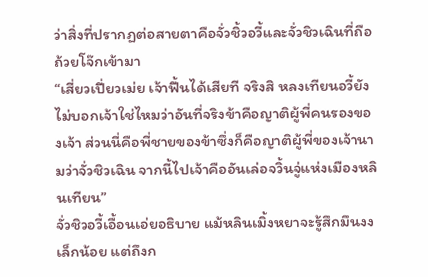ว่าสิ่งที่ปรากฏต่อสายตาคือจั่วชิ้วอวี้และจั่วชิวเฉินที่ถือถ้วยโจ๊กเข้ามา
“เสี่ยวเปี่ยวเม่ย เจ้าฟื้นได้เสียที จริงสิ หลงเทียนอวี้ยังไม่บอกเจ้าใช่ไหมว่าอันที่จริงข้าคือญาติผู้พี่คนรองของเจ้า ส่วนนี่คือพี่ชายของข้าซึ่งก็คือญาติผู้พี่ของเจ้านามว่าจั่วชิวเฉิน จากนี้ไปเจ้าคืออันเล่อจวิ้นจู่แห่งเมืองหลินเทียน”
จั่วชิวอวี้เอื้อนเอ่ยอธิบาย แม้หลินเมิ้งหยาจะรู้สึกมึนงงเล็กน้อย แต่ถึงก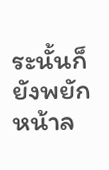ระนั้นก็ยังพยักหน้าล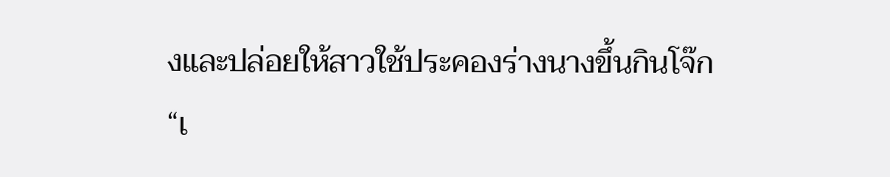งและปล่อยให้สาวใช้ประคองร่างนางขึ้นกินโจ๊ก
“เ